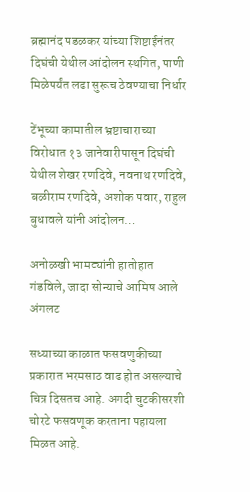ब्रह्मानंद पडळकर यांच्या शिष्टाईनंतर दिघंची येथील आंदोलन स्थगित, पाणी मिळेपर्यंत लढा सुरूच ठेवण्याचा निर्धार

टेंभूच्या कामातील भ्रष्टाचाराच्या विरोधात १३ जानेवारीपासून दिघंची येथील शेखर रणदिवे, नवनाथ रणदिवे, बळीराम रणदिवे, अशोक पवार, राहुल बुधावले यांनी आंदोलन…

अनोळखी भामट्यांनी हातोहात गंडविले, जादा सोन्याचे आमिष आले अंगलट

सध्याच्या काळात फसवणुकीच्या प्रकारात भरमसाठ वाढ होत असल्याचे चित्र दिसतच आहे. अगदी चुटकीसरशी चोरटे फसवणूक करताना पहायला मिळत आहे.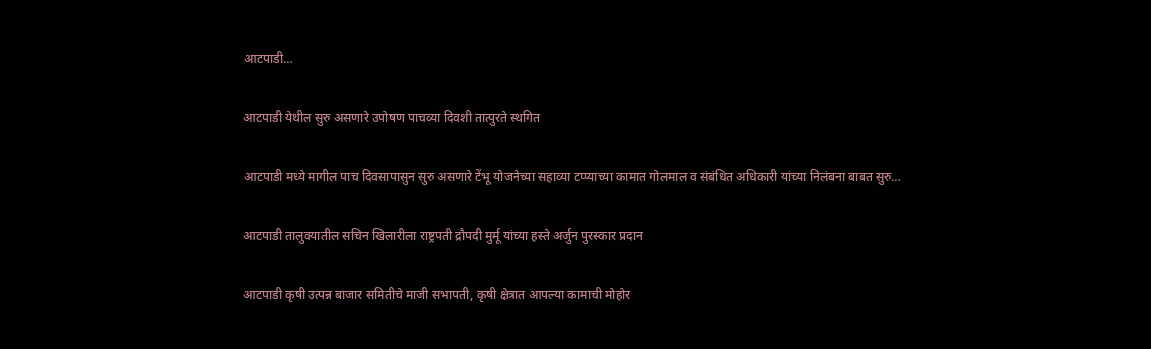आटपाडी…

आटपाडी येथील सुरु असणारे उपोषण पाचव्या दिवशी तात्पुरते स्थगित

आटपाडी मध्ये मागील पाच दिवसापासुन सुरु असणारे टेंभू योजनेच्या सहाव्या टप्प्याच्या कामात गोलमाल व संबंधित अधिकारी यांच्या निलंबना बाबत सुरु…

आटपाडी तालुक्यातील सचिन खिलारीला राष्ट्रपती द्रौपदी मुर्मू यांच्या हस्ते अर्जुन पुरस्कार प्रदान

आटपाडी कृषी उत्पन्न बाजार समितीचे माजी सभापती, कृषी क्षेत्रात आपल्या कामाची मोहोर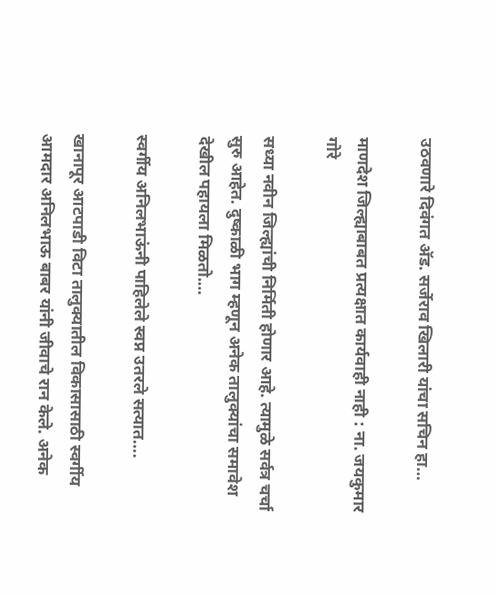उठवणारे दिवंगत अ‍ॅड. सर्जेराव खिलारी यांचा सचिन हा…

माणदेश जिल्ह्याबाबत प्रत्यक्षात कार्यवाही नाही : ना. जयकुमार गोरे

सध्या नवीन जिल्ह्यांची निर्मिती होणार आहे. त्यामुळे सर्वत्र चर्चा सुरु आहेत. दुष्काळी भाग म्हणून अनेक तालुक्यांचा समावेश देखील पहायला मिळतो.…

स्वर्गीय अनिलभाऊंनी पाहिलेले स्वप्न उतरले सत्यात….

खानापूर आटपाडी विटा तालुक्यातील विकासासाठी स्वर्गीय आमदार अनिलभाऊ बाबर यांनी जीवाचे रान केले. अनेक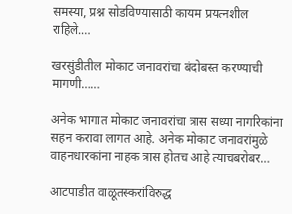समस्या, प्रश्न सोडविण्यासाठी कायम प्रयत्नशील राहिले.…

खरसुंडीतील मोकाट जनावरांचा बंदोबस्त करण्याची मागणी……

अनेक भागात मोकाट जनावरांचा त्रास सध्या नागरिकांना सहन करावा लागत आहे. अनेक मोकाट जनावरांमुळे वाहनधारकांना नाहक त्रास होतच आहे त्याचबरोबर…

आटपाडीत वाळूतस्करांविरुद्ध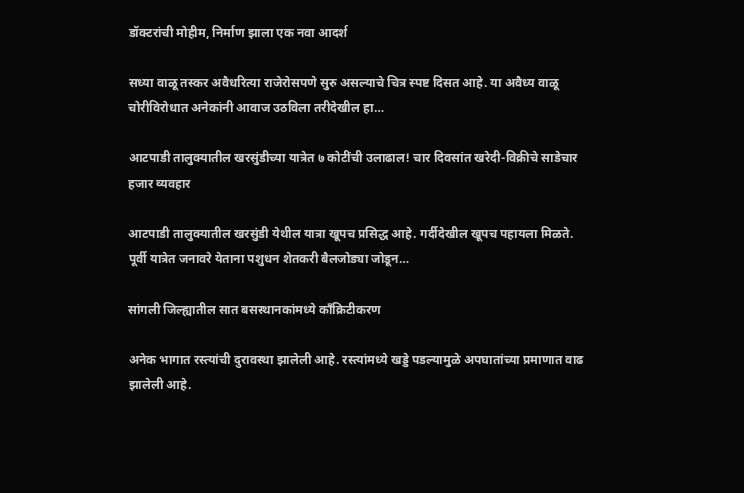डॉक्टरांची मोहीम, निर्माण झाला एक नवा आदर्श

सध्या वाळू तस्कर अवैधरित्या राजेरोसपणे सुरु असल्याचे चित्र स्पष्ट दिसत आहे. या अवैध्य वाळू चोरीविरोधात अनेकांनी आवाज उठविला तरीदेखील हा…

आटपाडी तालुक्यातील खरसुंडीच्या यात्रेत ७ कोटींची उलाढाल! चार दिवसांत खरेदी-विक्रीचे साडेचार हजार व्यवहार

आटपाडी तालुक्यातील खरसुंडी येथील यात्रा खूपच प्रसिद्ध आहे. गर्दीदेखील खूपच पहायला मिळते. पूर्वी यात्रेत जनावरे येताना पशुधन शेतकरी बैलजोड्या जोडून…

सांगली जिल्ह्यातील सात बसस्थानकांमध्ये काँक्रिटीकरण

अनेक भागात रस्त्यांची दुरावस्था झालेली आहे. रस्त्यांमध्ये खड्डे पडल्यामुळे अपघातांच्या प्रमाणात वाढ झालेली आहे.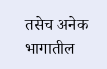तसेच अनेक भागातील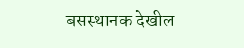बसस्थानक देखील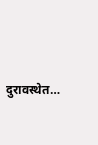दुरावस्थेत…